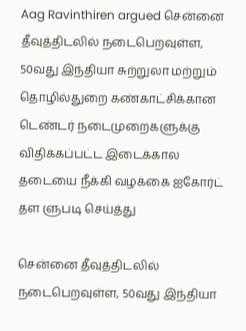Aag Ravinthiren argued சென்னை தீவுத்திடலில் நடைபெறவுள்ள, 50வது இந்தியா சுற்றுலா மற்றும் தொழில்துறை கண்காட்சிக்கான டெண்டர் நடைமுறைகளுக்கு விதிக்கப்பட்ட இடைக்கால தடையை நீக்கி வழக்கை ஐகோர்ட் தள ளுபடி செய்த்து

சென்னை தீவுத்திடலில் நடைபெறவுள்ள, 50வது இந்தியா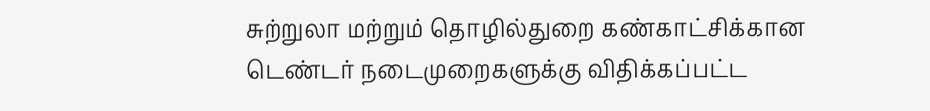சுற்றுலா மற்றும் தொழில்துறை கண்காட்சிக்கான டெண்டர் நடைமுறைகளுக்கு விதிக்கப்பட்ட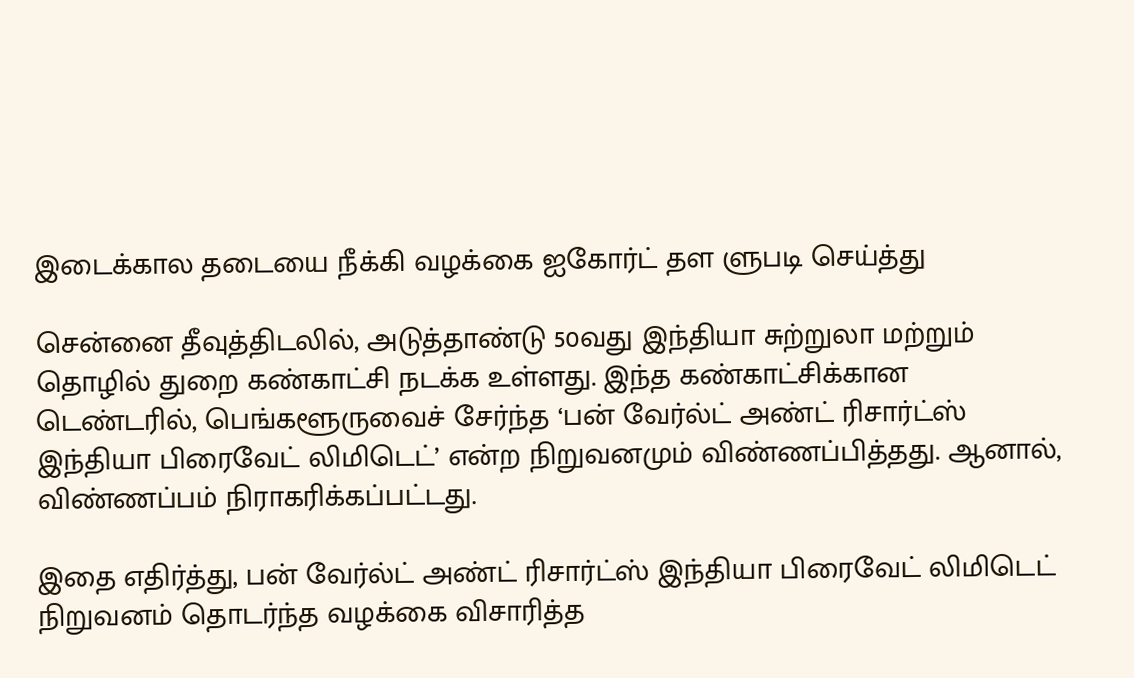இடைக்கால தடையை நீக்கி வழக்கை ஐகோர்ட் தள ளுபடி செய்த்து

சென்னை தீவுத்திடலில், அடுத்தாண்டு 50வது இந்தியா சுற்றுலா மற்றும் தொழில் துறை கண்காட்சி நடக்க உள்ளது. இந்த கண்காட்சிக்கான டெண்டரில், பெங்களூருவைச் சேர்ந்த ‘பன் வேர்ல்ட் அண்ட் ரிசார்ட்ஸ் இந்தியா பிரைவேட் லிமிடெட்’ என்ற நிறுவனமும் விண்ணப்பித்தது. ஆனால், விண்ணப்பம் நிராகரிக்கப்பட்டது.

இதை எதிர்த்து, பன் வேர்ல்ட் அண்ட் ரிசார்ட்ஸ் இந்தியா பிரைவேட் லிமிடெட் நிறுவனம் தொடர்ந்த வழக்கை விசாரித்த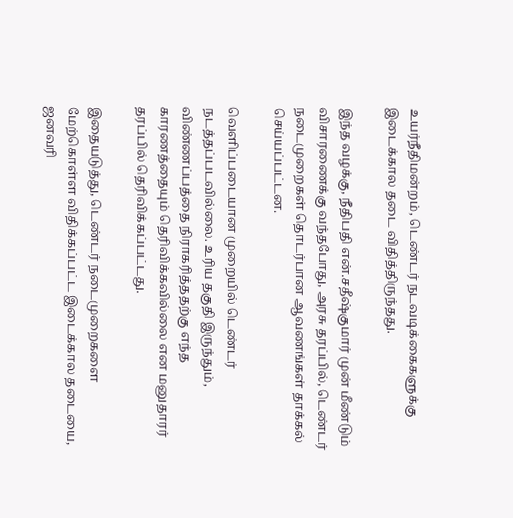உயர்நீதிமன்றம், டெண்டர் நடவடிக்கைகளுக்கு இடைக்கால தடை விதித்திருந்தது.

இந்த வழக்கு, நீதிபதி என்.சதீஷ்குமார் முன் மீண்டும் விசாரணைக்கு வந்தபோது, அரசு தரப்பில், டெண்டர் நடைமுறைகள் தொடர்பான ஆவணங்கள் தாக்கல் செய்யப்பட்டன.

வெளிப்படையான முறையில் டெண்டர் நடத்தப்படவில்லை. உரிய தகுதி இருந்தும், விண்ணப்பத்தை நிராகரித்ததற்கு எந்த காரணத்தையும் தெரிவிக்கவில்லை என மனுதாரர் தரப்பில் தெரிவிக்கப்பட்டது.

இதையடுத்து, டெண்டர் நடைமுறைகளை மேற்கொள்ள விதிக்கப்பட்ட இடைக்கால தடையை, ஜனவரி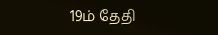19ம் தேதி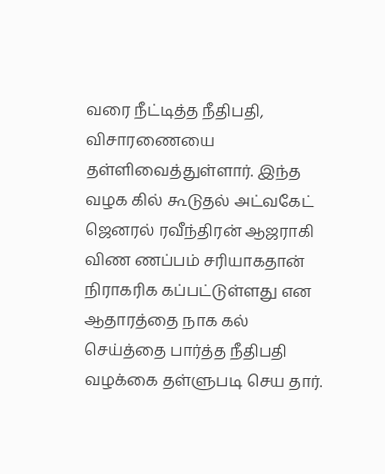வரை நீட்டித்த நீதிபதி, விசாரணையை தள்ளிவைத்துள்ளார். இந்த வழக கில் கூடுதல் அட்வகேட் ஜெனரல் ரவீந்திரன் ஆஜராகி விண ணப்பம் சரியாகதான் நிராகரிக கப்பட்டுள்ளது என ஆதாரத்தை நாக கல் செய்த்தை பார்த்த நீதிபதி வழக்கை தள்ளுபடி செய தார்.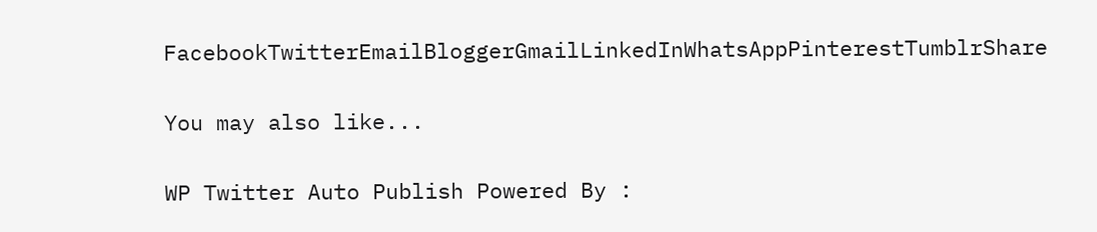FacebookTwitterEmailBloggerGmailLinkedInWhatsAppPinterestTumblrShare

You may also like...

WP Twitter Auto Publish Powered By :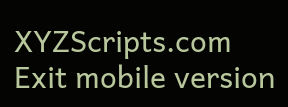XYZScripts.com
Exit mobile version